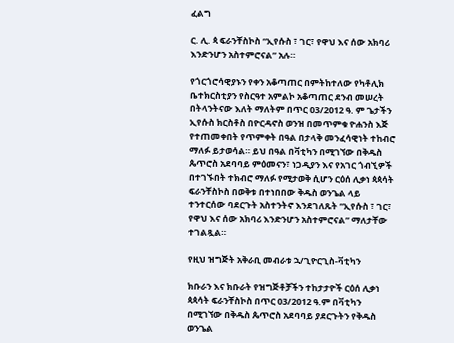ፈልግ

ር. ሊ. ጳ ፍራንቸስኮስ “ኢየሱስ ፣ ገር፣ የዋህ እና ሰው አክባሪ እንድንሆን አስተምሮናል” አሉ።

የጎርጎሮሳዊያኑን የቀን አቆጣጠር በምትከተለው የካቶሊክ ቤተክርስቲያን የስርዓተ አምልኮ አቆጣጠር ደንብ መሠረት በትላንትናው እለት ማለትም በጥር 03/2012 ዓ. ም ጌታችን ኢየሱስ ክርስቶስ በዮርዳኖስ ወንዝ በመጥምቁ ዮሐንስ እጅ የተጠመቀበት የጥምቀት በዓል በታላቅ መንፈሳዊነት ተከብሮ ማለፉ ይታወሳል። ይህ በዓል በቫቲካን በሚገኘው በቅዱስ ጴጥሮስ አደባባይ ምዕመናን፣ ነጋዲያን እና የአገር ጎብኚዎች በተገኙበት ተክብሮ ማለፉ የሚታወቅ ሲሆን ርዕሰ ሊቃነ ጳጳሳት ፍራንቸስኮስ በወቅቱ በተነበበው ቅዱስ ወንጌል ላይ ተንተርሰው ባደርጉት አስተንትኖ እንደገለጹት “ኢየሱስ ፣ ገር፣ የዋህ እና ሰው አክባሪ እንድንሆን አስተምሮናል” ማለታቸው ተገልጿል።

የዚህ ዝግጅት አቅራቢ መብራቱ ኋ/ጊዮርጊስ-ቫቲካን

ክቡራን እና ክቡራት የዝግጅቶቻችን ተከታታዮች ርዕሰ ሊቃነ ጳጳሳት ፍራንቸስኮስ በጥር 03/2012 ዓ.ም በቫቲካን በሚገኘው በቅዱስ ጴጥሮስ አደባባይ ያደርጉትን የቅዱስ ወንጌል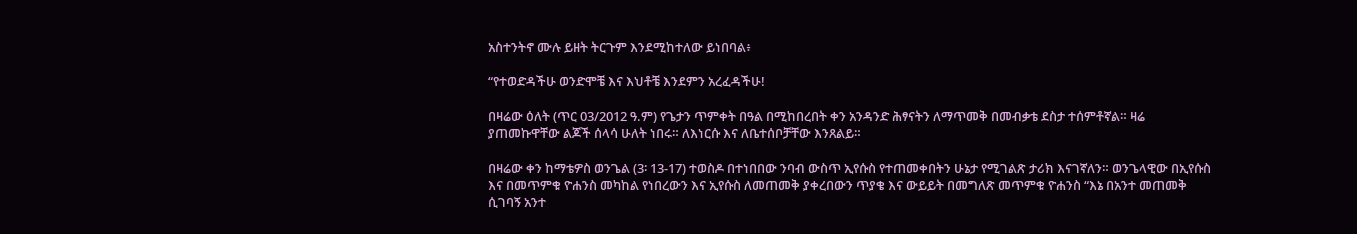አስተንትኖ ሙሉ ይዘት ትርጉም እንደሚከተለው ይነበባል፥

“የተወድዳችሁ ወንድሞቼ እና እህቶቼ እንደምን አረፈዳችሁ!

በዛሬው ዕለት (ጥር 03/2012 ዓ.ም) የጌታን ጥምቀት በዓል በሚከበረበት ቀን አንዳንድ ሕፃናትን ለማጥመቅ በመብቃቴ ደስታ ተሰምቶኛል። ዛሬ ያጠመኩዋቸው ልጆች ሰላሳ ሁለት ነበሩ። ለእነርሱ እና ለቤተሰቦቻቸው እንጸልይ።

በዛሬው ቀን ከማቴዎስ ወንጌል (3፡ 13-17) ተወስዶ በተነበበው ንባብ ውስጥ ኢየሱስ የተጠመቀበትን ሁኔታ የሚገልጽ ታሪክ እናገኛለን። ወንጌላዊው በኢየሱስ እና በመጥምቁ ዮሐንስ መካከል የነበረውን እና ኢየሱስ ለመጠመቅ ያቀረበውን ጥያቄ እና ውይይት በመግለጽ መጥምቁ ዮሐንስ “እኔ በአንተ መጠመቅ ሲገባኝ አንተ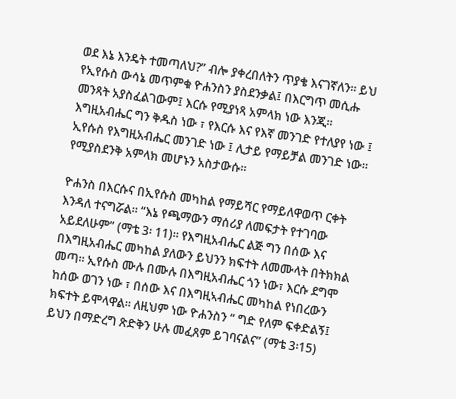ወደ እኔ እንዴት ተመጣለህ?” ብሎ ያቀረበለትን ጥያቄ እናገኛለን። ይህ የኢየሱስ ውሳኔ መጥምቁ ዮሐንስን ያስደንቃል፤ በእርግጥ መሲሑ መንጻት አያስፈልገውም፤ እርሱ የሚያነጻ አምላክ ነው እንጂ። እግዚአብሔር ግን ቅዱስ ነው ፣ የእርሱ እና የእኛ መንገድ የተለያየ ነው ፤ ኢየሱስ የእግዚአብሔር መንገድ ነው ፤ ሊታይ የማይቻል መንገድ ነው። የሚያስደንቅ አምላክ መሆኑን አስታውሱ።

ዮሐንስ በእርሱና በኢየሱስ መካከል የማይሻር የማይለዋወጥ ርቀት እንዳለ ተናግሯል። “እኔ የጫማውን ማሰሪያ ለመፍታት የተገባው አይደለሁም” (ማቴ 3፡ 11)። የእግዚአብሔር ልጅ ግን በሰው እና በእግዚአብሔር መካከል ያለውን ይህንን ክፍተት ለመሙላት በትክክል መጣ። ኢየሱስ ሙሉ በሙሉ በእግዚአብሔር ጎን ነው፣ እርሱ ደግሞ ከሰው ወገን ነው ፣ በሰው እና በእግዚኣብሔር መካከል የነበረውን ክፍተት ይሞላዋል። ለዚህም ነው ዮሐንስን “ ግድ የለም ፍቀድልኝ፤ ይህን በማድረግ ጽድቅን ሁሉ መፈጸም ይገባናልና” (ማቴ 3፡15)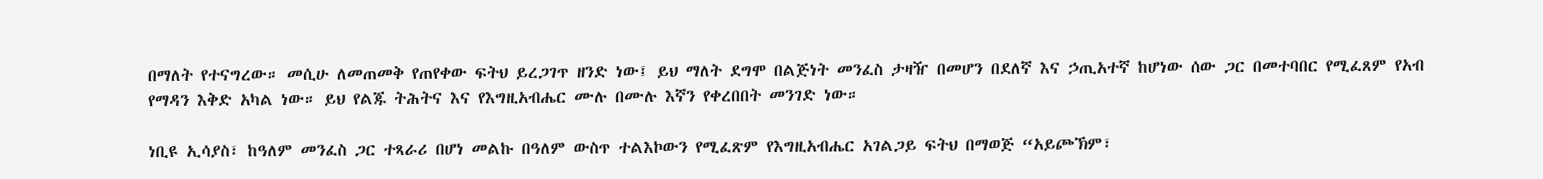በማለት የተናግረው። መሲሁ ለመጠመቅ የጠየቀው ፍትህ ይረጋገጥ ዘንድ ነው፤ ይህ ማለት ደግሞ በልጅነት መንፈስ ታዛዥ በመሆን በደለኛ እና ኃጢአተኛ ከሆነው ሰው ጋር በመተባበር የሚፈጸም የአብ የማዳን እቅድ አካል ነው። ይህ የልጁ ትሕትና እና የእግዚአብሔር ሙሉ በሙሉ እኛን የቀረበበት መንገድ ነው።

ነቢዩ ኢሳያስ፣ ከዓለም መንፈስ ጋር ተጻራሪ በሆነ መልኩ በዓለም ውስጥ ተልእኮውን የሚፈጽም የእግዚአብሔር አገልጋይ ፍትህ በማወጅ “አይጮኽም፣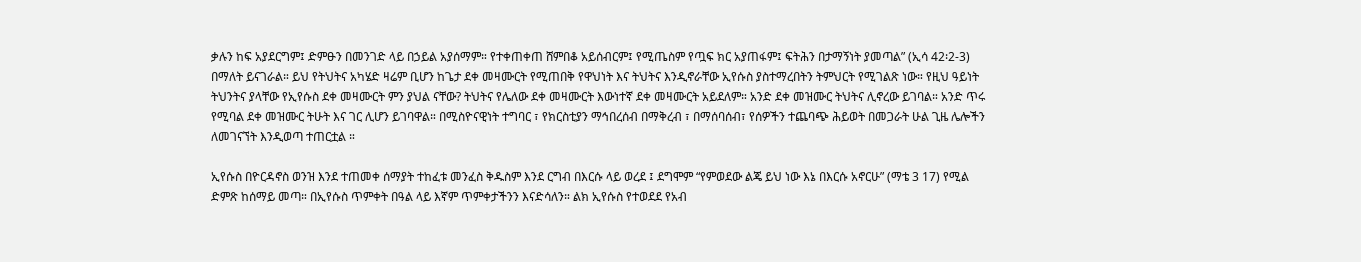ቃሉን ከፍ አያደርግም፤ ድምፁን በመንገድ ላይ በኃይል አያሰማም። የተቀጠቀጠ ሸምበቆ አይሰብርም፤ የሚጤስም የጧፍ ክር አያጠፋም፤ ፍትሕን በታማኝነት ያመጣል” (ኢሳ 42፡2-3) በማለት ይናገራል። ይህ የትህትና አካሄድ ዛሬም ቢሆን ከጌታ ደቀ መዛሙርት የሚጠበቅ የዋህነት እና ትህትና እንዲኖራቸው ኢየሱስ ያስተማረበትን ትምህርት የሚገልጽ ነው። የዚህ ዓይነት ትህንትና ያላቸው የኢየሱስ ደቀ መዛሙርት ምን ያህል ናቸው? ትህትና የሌለው ደቀ መዛሙርት እውነተኛ ደቀ መዛሙርት አይደለም። አንድ ደቀ መዝሙር ትህትና ሊኖረው ይገባል። አንድ ጥሩ የሚባል ደቀ መዝሙር ትሁት እና ገር ሊሆን ይገባዋል። በሚስዮናዊነት ተግባር ፣ የክርስቲያን ማኅበረሰብ በማቅረብ ፣ በማሰባሰብ፣ የሰዎችን ተጨባጭ ሕይወት በመጋራት ሁል ጊዜ ሌሎችን ለመገናኘት እንዲወጣ ተጠርቷል ።

ኢየሱስ በዮርዳኖስ ወንዝ እንደ ተጠመቀ ሰማያት ተከፈቱ መንፈስ ቅዱስም እንደ ርግብ በእርሱ ላይ ወረደ ፤ ደግሞም “የምወደው ልጄ ይህ ነው እኔ በእርሱ አኖርሁ” (ማቴ 3 17) የሚል ድምጽ ከሰማይ መጣ። በኢየሱስ ጥምቀት በዓል ላይ እኛም ጥምቀታችንን እናድሳለን። ልክ ኢየሱስ የተወደደ የአብ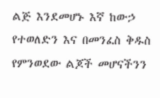ልጅ እንደመሆኑ እኛ ከውኃ የተወለድን እና በመንፈስ ቅዱስ የምንወደው ልጆች መሆናችንን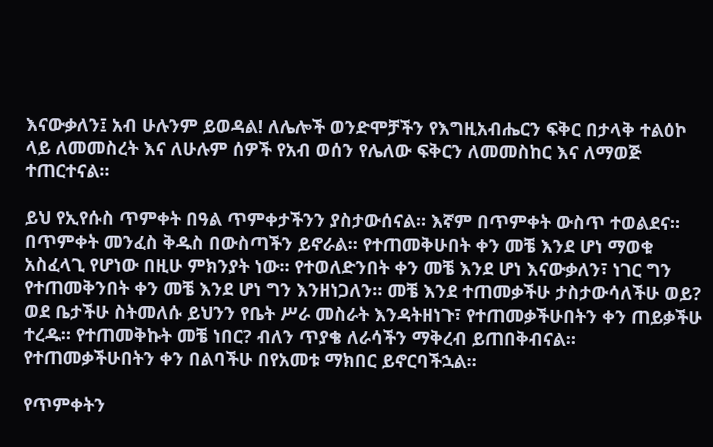እናውቃለን፤ አብ ሁሉንም ይወዳል! ለሌሎች ወንድሞቻችን የእግዚአብሔርን ፍቅር በታላቅ ተልዕኮ ላይ ለመመስረት እና ለሁሉም ሰዎች የአብ ወሰን የሌለው ፍቅርን ለመመስከር እና ለማወጅ ተጠርተናል።

ይህ የኢየሱስ ጥምቀት በዓል ጥምቀታችንን ያስታውሰናል። እኛም በጥምቀት ውስጥ ተወልደና። በጥምቀት መንፈስ ቅዱስ በውስጣችን ይኖራል። የተጠመቅሁበት ቀን መቼ እንደ ሆነ ማወቁ አስፈላጊ የሆነው በዚሁ ምክንያት ነው። የተወለድንበት ቀን መቼ እንደ ሆነ እናውቃለን፣ ነገር ግን የተጠመቅንበት ቀን መቼ እንደ ሆነ ግን እንዘነጋለን። መቼ እንደ ተጠመቃችሁ ታስታውሳለችሁ ወይ? ወደ ቤታችሁ ስትመለሱ ይህንን የቤት ሥራ መስራት እንዳትዘነጉ፣ የተጠመቃችሁበትን ቀን ጠይቃችሁ ተረዱ። የተጠመቅኩት መቼ ነበር? ብለን ጥያቄ ለራሳችን ማቅረብ ይጠበቅብናል። የተጠመቃችሁበትን ቀን በልባችሁ በየአመቱ ማክበር ይኖርባችኋል።

የጥምቀትን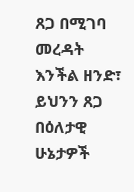ጸጋ በሚገባ መረዳት እንችል ዘንድ፣ ይህንን ጸጋ በዕለታዊ ሁኔታዎች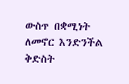ውስጥ በቋሚነት ለመኖር እንድንችል ቅድስት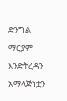ድንግል ማርያም እንድትረዳን አማላጅነቷን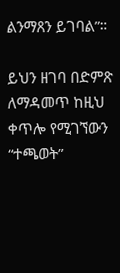ልንማጸን ይገባል”።

ይህን ዘገባ በድምጽ ለማዳመጥ ከዚህ ቀጥሎ የሚገኘውን “ተጫወት”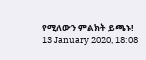የሚለውን ምልክት ይጫኑ!
13 January 2020, 18:08